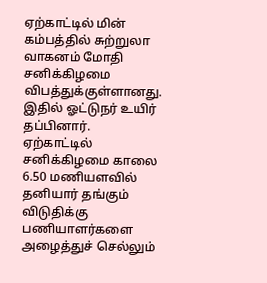ஏற்காட்டில் மின் கம்பத்தில் சுற்றுலா வாகனம் மோதி சனிக்கிழமை விபத்துக்குள்ளானது. இதில் ஓட்டுநர் உயிர் தப்பினார்.
ஏற்காட்டில் சனிக்கிழமை காலை 6.50 மணியளவில் தனியார் தங்கும் விடுதிக்கு பணியாளர்களை அழைத்துச் செல்லும்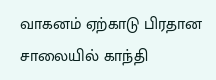வாகனம் ஏற்காடு பிரதான சாலையில் காந்தி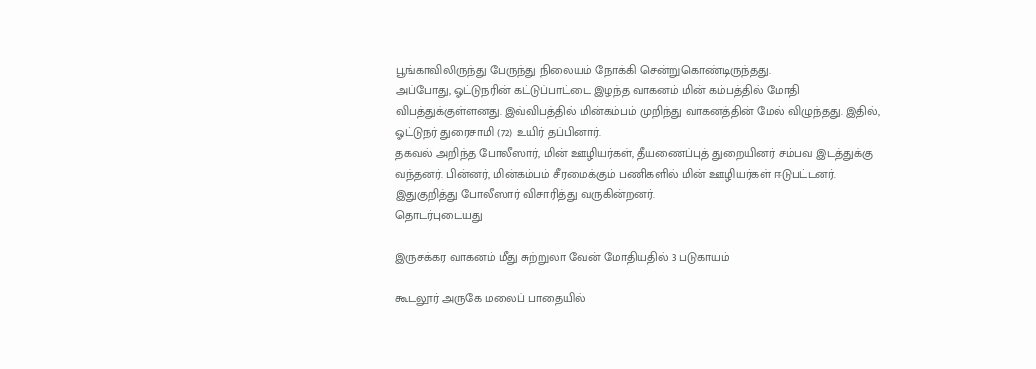பூங்காவிலிருந்து பேருந்து நிலையம் நோக்கி சென்றுகொண்டிருந்தது.
அப்போது, ஓட்டுநரின் கட்டுப்பாட்டை இழந்த வாகனம் மின் கம்பத்தில் மோதி விபத்துக்குள்ளனது. இவ்விபத்தில் மின்கம்பம் முறிந்து வாகனத்தின் மேல் விழுந்தது. இதில், ஓட்டுநர் துரைசாமி (72) உயிர் தப்பினார்.
தகவல் அறிந்த போலீஸார், மின் ஊழியர்கள், தீயணைப்புத் துறையினர் சம்பவ இடத்துக்கு வந்தனர். பின்னர், மின்கம்பம் சீரமைக்கும் பணிகளில் மின் ஊழியர்கள் ஈடுபட்டனர். இதுகுறித்து போலீஸார் விசாரித்து வருகின்றனர்.
தொடர்புடையது

இருசக்கர வாகனம் மீது சுற்றுலா வேன் மோதியதில் 3 படுகாயம்

கூடலூர் அருகே மலைப் பாதையில்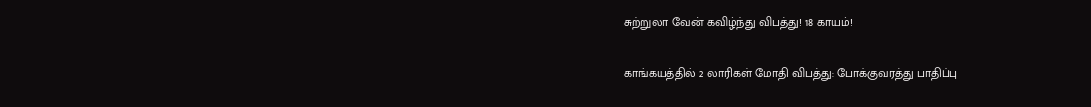சுற்றுலா வேன் கவிழ்ந்து விபத்து! 18 காயம்!

காங்கயத்தில் 2 லாரிகள் மோதி விபத்து: போக்குவரத்து பாதிப்பு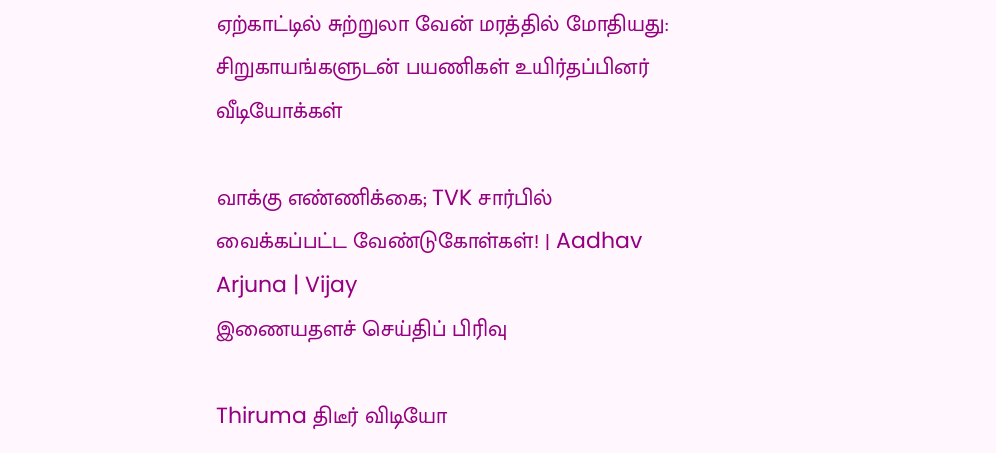ஏற்காட்டில் சுற்றுலா வேன் மரத்தில் மோதியது: சிறுகாயங்களுடன் பயணிகள் உயிர்தப்பினர்
வீடியோக்கள்

வாக்கு எண்ணிக்கை; TVK சார்பில் வைக்கப்பட்ட வேண்டுகோள்கள்! | Aadhav Arjuna | Vijay
இணையதளச் செய்திப் பிரிவு

Thiruma திடீர் விடியோ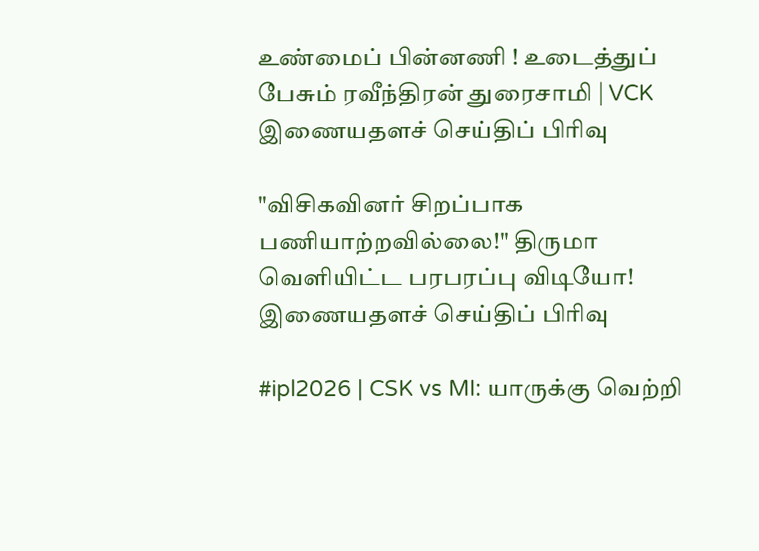உண்மைப் பின்னணி ! உடைத்துப் பேசும் ரவீந்திரன் துரைசாமி | VCK
இணையதளச் செய்திப் பிரிவு

"விசிகவினர் சிறப்பாக பணியாற்றவில்லை!" திருமா வெளியிட்ட பரபரப்பு விடியோ!
இணையதளச் செய்திப் பிரிவு

#ipl2026 | CSK vs MI: யாருக்கு வெற்றி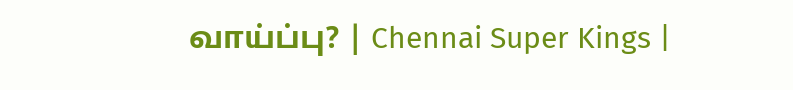வாய்ப்பு? | Chennai Super Kings |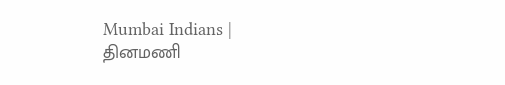Mumbai Indians |
தினமணி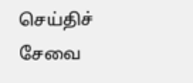செய்திச் சேவை